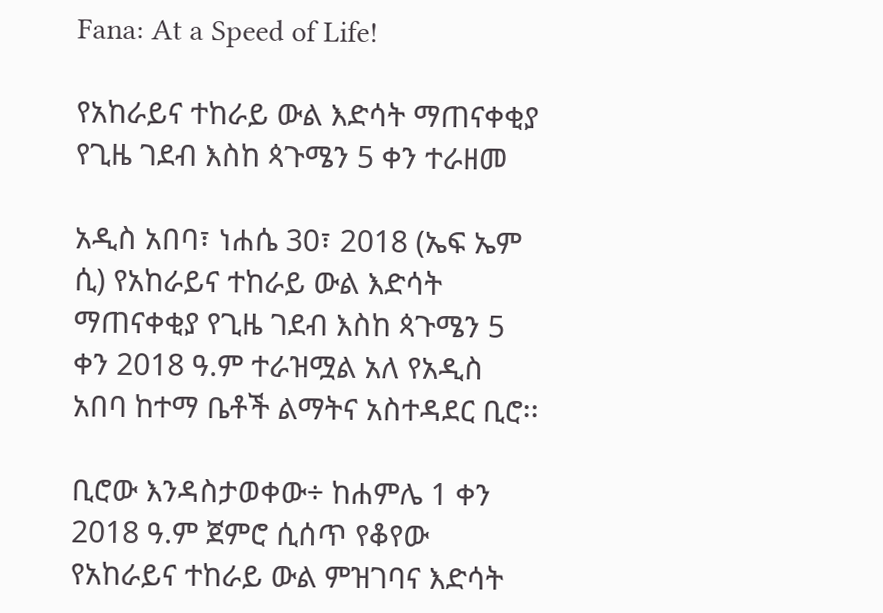Fana: At a Speed of Life!

የአከራይና ተከራይ ውል እድሳት ማጠናቀቂያ የጊዜ ገደብ እስከ ጳጉሜን 5 ቀን ተራዘመ

አዲስ አበባ፣ ነሐሴ 30፣ 2018 (ኤፍ ኤም ሲ) የአከራይና ተከራይ ውል እድሳት ማጠናቀቂያ የጊዜ ገደብ እስከ ጳጉሜን 5 ቀን 2018 ዓ.ም ተራዝሟል አለ የአዲስ አበባ ከተማ ቤቶች ልማትና አስተዳደር ቢሮ፡፡

ቢሮው እንዳስታወቀው÷ ከሐምሌ 1 ቀን 2018 ዓ.ም ጀምሮ ሲሰጥ የቆየው የአከራይና ተከራይ ውል ምዝገባና እድሳት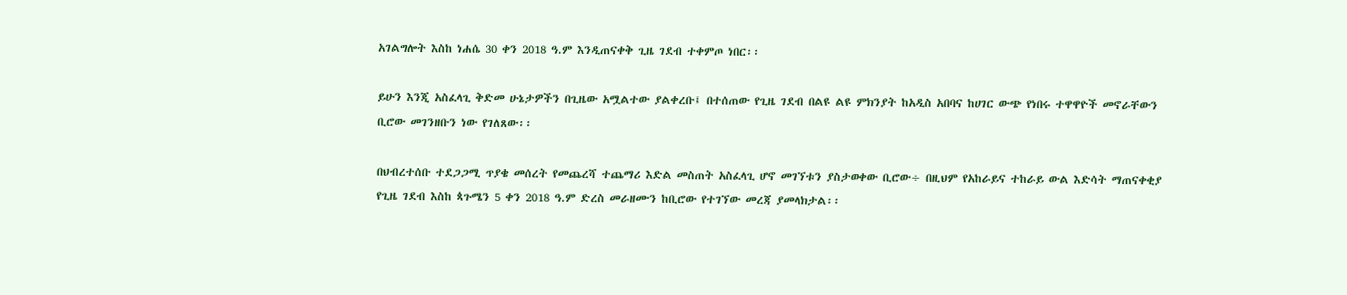አገልግሎት እስከ ነሐሴ 30 ቀን 2018 ዓ.ም እንዲጠናቀቅ ጊዜ ገደብ ተቀምጦ ነበር፡፡

ይሁን እንጂ አስፈላጊ ቅድመ ሁኔታዎችን በጊዜው አሟልተው ያልቀረቡ፤ በተሰጠው የጊዜ ገደብ በልዩ ልዩ ምክንያት ከአዲስ አበባና ከሀገር ውጭ የነበሩ ተዋዋዮች መኖራቸውን ቢሮው መገንዘቡን ነው የገለጸው፡፡

በህብረተሰቡ ተደጋጋሚ ጥያቄ መሰረት የመጨረሻ ተጨማሪ እድል መስጠት አስፈላጊ ሆኖ መገኘቱን ያስታወቀው ቢሮው÷ በዚህም የአከራይና ተከራይ ውል እድሳት ማጠናቀቂያ የጊዜ ገደብ እስከ ጳጉሜን 5 ቀን 2018 ዓ.ም ድረስ መራዘሙን ከቢሮው የተገኘው መረጃ ያመላክታል፡፡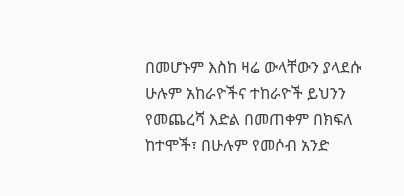በመሆኑም እስከ ዛሬ ውላቸውን ያላደሱ ሁሉም አከራዮችና ተከራዮች ይህንን የመጨረሻ እድል በመጠቀም በክፍለ ከተሞች፣ በሁሉም የመሶብ አንድ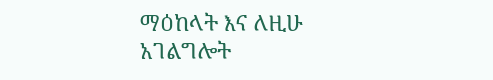ማዕከላት እና ለዚሁ አገልግሎት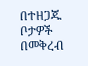በተዘጋጁ ቦታዎች በመቅረብ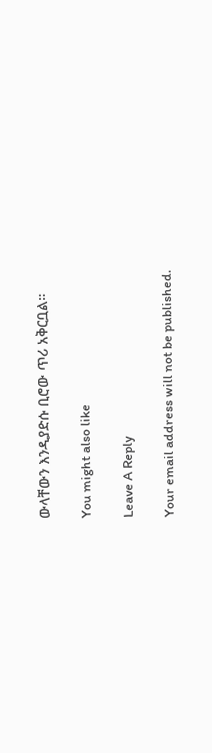ውላቸውን እንዲያድሱ ቢሮው ጥሪ አቅርቧል።

You might also like

Leave A Reply

Your email address will not be published.